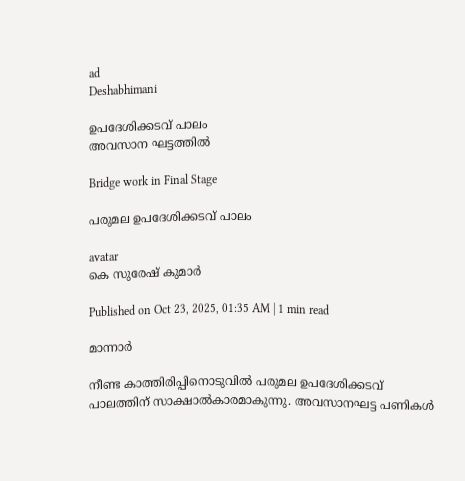ad
Deshabhimani

ഉപദേശിക്കടവ് പാലം ‍
അവസാന ഘട്ടത്തില്‍

Bridge work in Final Stage

പരുമല ഉപദേശിക്കടവ് പാലം

avatar
കെ സുരേഷ് കുമാര്‍

Published on Oct 23, 2025, 01:35 AM | 1 min read

മാന്നാർ

നീണ്ട കാത്തിരിപ്പിനൊടുവില്‍ പരുമല ഉപദേശിക്കടവ് പാലത്തിന്‌ സാക്ഷാല്‍കാരമാകുന്നു. അവസാനഘട്ട പണികൾ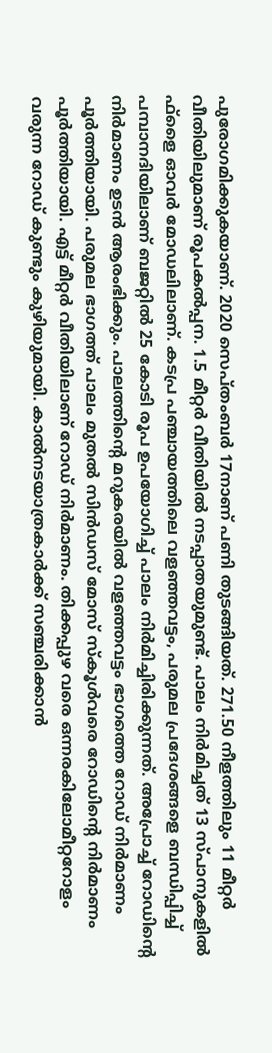പുരോഗമിക്കുകയാണ്‌. 2020 സെപ്‌തംബര്‍ 17നാണ് പണി തുടങ്ങിയത്. 271.50 നീളത്തിലും 11 മീറ്റര്‍ വീതിയിലുമാണ് രൂപകല്‍പ്പന. 1.5 മീറ്റര്‍ വീതിയില്‍ നടപ്പാതയുമുണ്ട്. പാലം നിര്‍മിച്ചത് 13 സ്പാനുകളില്‍ ഫ്‌ളൈ ഓവര്‍ മോഡലിലാണ്. കടപ്ര പഞ്ചായത്തിലെ വളഞ്ഞവട്ടം, പരുമല പ്രദേശങ്ങളെ ബന്ധിപ്പിച്ച് പമ്പാനദിയിലാണ് ബജറ്റില്‍ 25 കോടി രൂപ ഉപയോഗിച്ച് പാലം നിര്‍മിച്ചിരിക്കുന്നത്. അപ്രോച്ച് റോഡിന്റെ നിര്‍മാണം ഉടന്‍ ആരംഭിക്കും. പാലത്തിന്റെ മറുകരയിൽ വളഞ്ഞവട്ടം ഭാഗത്തെ റോഡ് നിർമാണം പൂർത്തിയായി. പരുമല ഭാഗത്ത് പാലം മുതൽ സിൻഡസ് മോസ് സ്കൂൾവരെ റോഡിന്റെ നിർമാണം പൂർത്തിയായി. എട്ട് മീറ്റർ വീതിയിലാണ് റോഡ് നിർമാണം. തിക്കപ്പുഴ വരെ ഒന്നരകിലോമീറ്ററോളം വരുന്ന റോഡ് കുണ്ടും കുഴിയുമായി. കാൽനടയാത്രകാർക്ക് സഞ്ചരിക്കാന്‍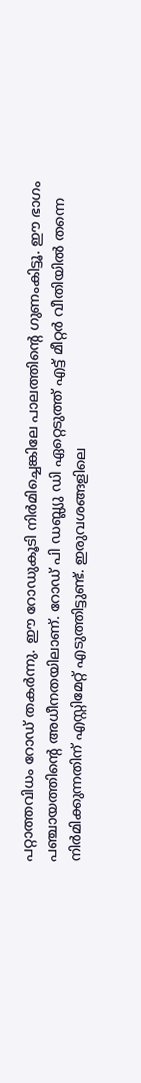പറ്റാത്തവിധം റോഡ് തകര്‍ന്നു. ഈ റോഡുകൂടി നിർമിച്ചെങ്കിലേ പാലത്തിന്റെ ഗുണംകിട്ടൂ. ഈ ഭാഗം പഞ്ചായത്തിന്റെ അധീനതയിലാണ്. റോഡ് പി ഡബ്ല്യു ഡി ഏറ്റെടുത്ത് എട്ട് മീറ്റർ വീതിയിൽ തന്നെ നിർമിക്കുന്നതിന് എസ്റ്റിമേറ്റ് എടുത്തിട്ടുണ്ട്. ഇരുവശങ്ങളിലെ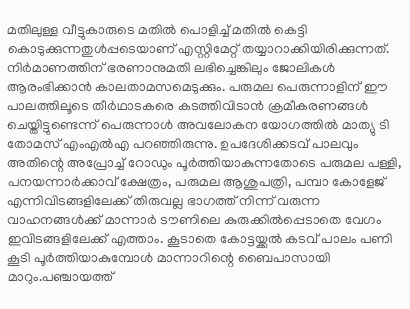മതിലുള്ള വീട്ടുകാരുടെ മതിൽ പൊളിച്ച് മതിൽ കെട്ടി കൊടുക്കുന്നതുൾപ്പടെയാണ് എസ്റ്റിമേറ്റ് തയ്യാറാക്കിയിരിക്കുന്നത്. നിർമാണത്തിന്‌ ഭരണാനുമതി ലഭിച്ചെങ്കിലും ജോലികള്‍ ആരംഭിക്കാൻ കാലതാമസമെടുക്കും. പരുമല പെരുന്നാളിന് ഈ പാലത്തിലൂടെ തീർഥാടകരെ കടത്തിവിടാൻ ക്രമീകരണങ്ങൾ ചെയ്തിട്ടുണ്ടെന്ന് പെരുന്നാൾ അവലോകന യോഗത്തിൽ മാത്യു ടി തോമസ് എംഎൽഎ പറഞ്ഞിരുന്നു. ഉപദേശിക്കടവ് പാലവും അതിന്റെ അപ്രോച്ച് റോഡും പൂർത്തിയാകുന്നതോടെ പരുമല പള്ളി, പനയന്നാർക്കാവ് ക്ഷേത്രം, പരുമല ആശുപത്രി, പമ്പാ കോളേജ് എന്നിവിടങ്ങളിലേക്ക് തിരുവല്ല ഭാഗത്ത് നിന്ന് വരുന്ന വാഹനങ്ങൾക്ക് മാന്നാർ ടൗണിലെ കുരുക്കിൽപ്പെടാതെ വേഗം ഇവിടങ്ങളിലേക്ക് എത്താം. കൂടാതെ കോട്ടയ്ക്കല്‍ കടവ് പാലം പണി കൂടി പൂർത്തിയാകുമ്പോൾ മാന്നാറിന്റെ ബൈപാസായി മാറും.പഞ്ചായത്ത്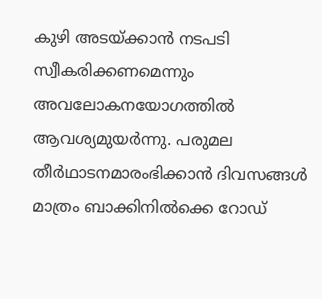കുഴി അടയ്ക്കാന്‍ നടപടി സ്വീകരിക്കണമെന്നും അവലോകനയോഗത്തില്‍ ആവശ്യമുയര്‍ന്നു. പരുമല തീർഥാടനമാരംഭിക്കാൻ ദിവസങ്ങള്‍ മാത്രം ബാക്കിനിൽക്കെ റോഡ്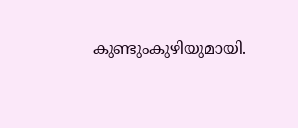കുണ്ടുംകുഴിയുമായി.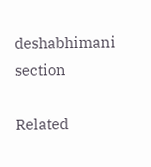deshabhimani section

Related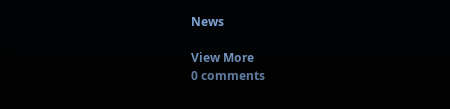News

View More
0 comments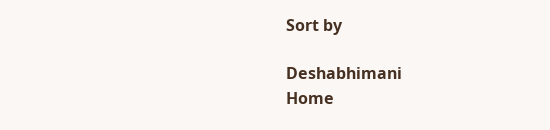Sort by

Deshabhimani
Home